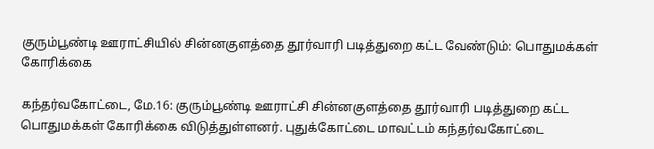குரும்பூண்டி ஊராட்சியில் சின்னகுளத்தை தூர்வாரி படித்துறை கட்ட வேண்டும்: பொதுமக்கள் கோரிக்கை

கந்தர்வகோட்டை, மே.16: குரும்பூண்டி ஊராட்சி சின்னகுளத்தை தூர்வாரி படித்துறை கட்ட பொதுமக்கள் கோரிக்கை விடுத்துள்ளனர். புதுக்கோட்டை மாவட்டம் கந்தர்வகோட்டை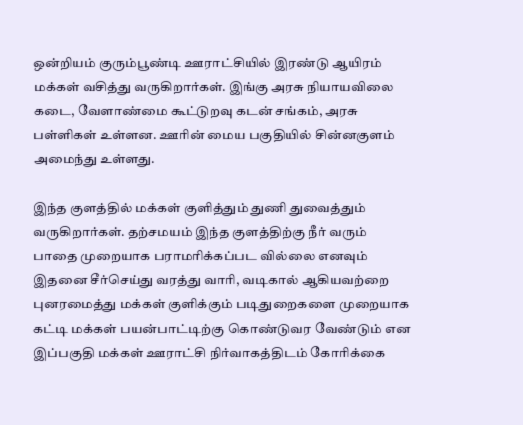ஒன்றியம் குரும்பூண்டி ஊராட்சியில் இரண்டு ஆயிரம் மக்கள் வசித்து வருகிறார்கள். இங்கு அரசு நியாயவிலை கடை, வேளாண்மை கூட்டுறவு கடன் சங்கம், அரசு பள்ளிகள் உள்ளன. ஊரின் மைய பகுதியில் சின்னகுளம் அமைந்து உள்ளது.

இந்த குளத்தில் மக்கள் குளித்தும் துணி துவைத்தும் வருகிறார்கள். தற்சமயம் இந்த குளத்திற்கு நீர் வரும் பாதை முறையாக பராமரிக்கப்பட வில்லை எனவும் இதனை சீர்செய்து வரத்து வாரி, வடிகால் ஆகியவற்றை புனரமைத்து மக்கள் குளிக்கும் படிதுறைகளை முறையாக கட்டி மக்கள் பயன்பாட்டிற்கு கொண்டுவர வேண்டும் என இப்பகுதி மக்கள் ஊராட்சி நிர்வாகத்திடம் கோரிக்கை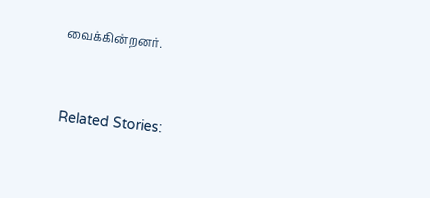வைக்கின்றனர்.



Related Stories: